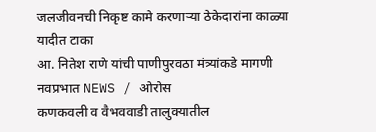जलजीवनची निकृष्ट कामे करणाऱ्या ठेकेदारांना काळ्या यादीत टाका
आ. नितेश राणे यांची पाणीपुरवठा मंत्र्यांकडे मागणी
नवप्रभात NEWS / ओरोस
कणकवली व वैभववाडी तालुक्यातील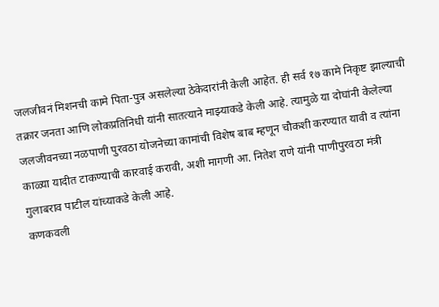जलजीवनं मिशनची कामे पिता-पुत्र असलेल्या ठेकेदारांनी केली आहेत. ही सर्व १७ कामे निकृष्ट झाल्याची तक्रार जनता आणि लोकप्रतिनिधी यांनी सातत्याने माझ्याकडे केली आहे. त्यामुळे या दोघांनी केलेल्या जलजीवनच्या नळपाणी पुरवठा योजनेच्या कामांची विशेष बाब म्हणून चौकशी करण्यात यावी व त्यांना काळ्या यादीत टाकण्याची कारवाई करावी, अशी मागणी आ. नितेश राणे यांनी पाणीपुरवठा मंत्री गुलाबराव पाटील यांच्याकडे केली आहे.
कणकवली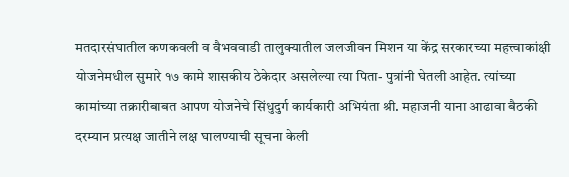मतदारसंघातील कणकवली व वैभववाडी तालुक्यातील जलजीवन मिशन या केंद्र सरकारच्या महत्त्वाकांक्षी योजनेमधील सुमारे १७ कामे शासकीय ठेकेदार असलेल्या त्या पिता- पुत्रांनी घेतली आहेत. त्यांच्या कामांच्या तक्रारीबाबत आपण योजनेचे सिंधुदुर्ग कार्यकारी अभियंता श्री. महाजनी याना आढावा बैठकी दरम्यान प्रत्यक्ष जातीने लक्ष घालण्याची सूचना केली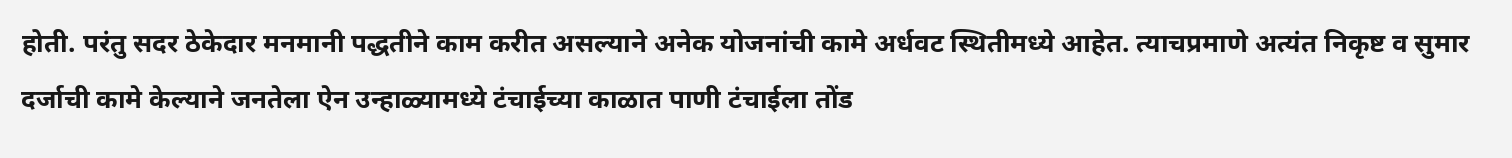होती. परंतु सदर ठेकेदार मनमानी पद्धतीने काम करीत असल्याने अनेक योजनांची कामे अर्धवट स्थितीमध्ये आहेत. त्याचप्रमाणे अत्यंत निकृष्ट व सुमार दर्जाची कामे केल्याने जनतेला ऐन उन्हाळ्यामध्ये टंचाईच्या काळात पाणी टंचाईला तोंड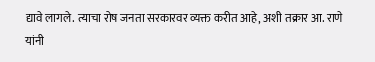द्यावे लागले. त्याचा रोष जनता सरकारवर व्यक्त करीत आहे, अशी तक्रार आ. राणे यांनी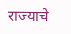राज्याचे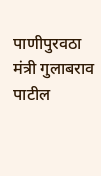पाणीपुरवठा मंत्री गुलाबराव पाटील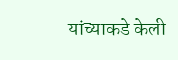यांच्याकडे केली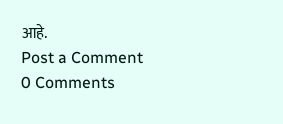आहे.
Post a Comment
0 Comments